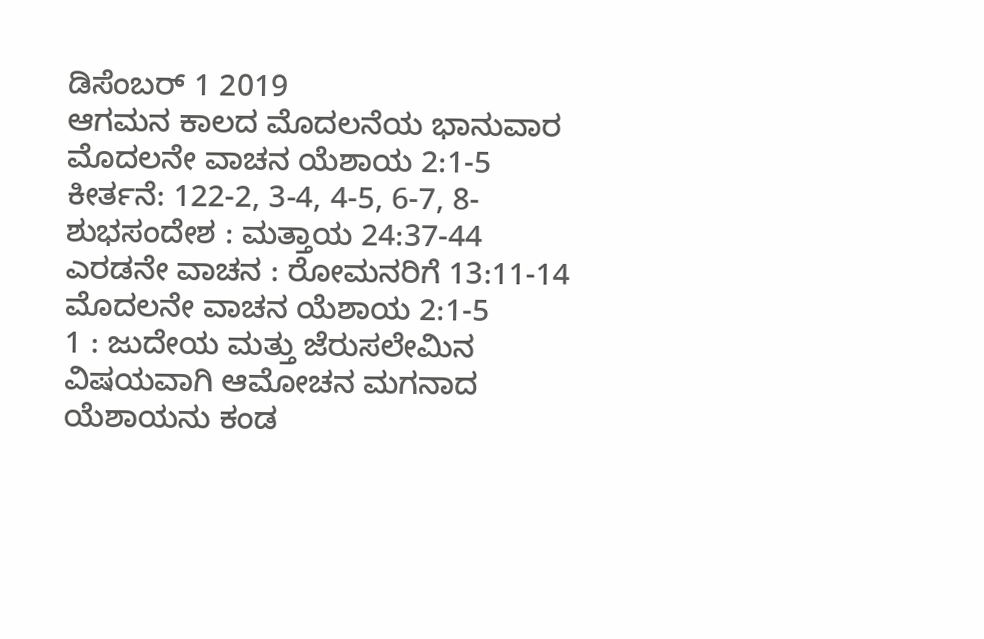ಡಿಸೆಂಬರ್ 1 2019
ಆಗಮನ ಕಾಲದ ಮೊದಲನೆಯ ಭಾನುವಾರ
ಮೊದಲನೇ ವಾಚನ ಯೆಶಾಯ 2:1-5
ಕೀರ್ತನೆ: 122-2, 3-4, 4-5, 6-7, 8-
ಶುಭಸಂದೇಶ : ಮತ್ತಾಯ 24:37-44
ಎರಡನೇ ವಾಚನ : ರೋಮನರಿಗೆ 13:11-14
ಮೊದಲನೇ ವಾಚನ ಯೆಶಾಯ 2:1-5
1 : ಜುದೇಯ ಮತ್ತು ಜೆರುಸಲೇಮಿನ ವಿಷಯವಾಗಿ ಆಮೋಚನ ಮಗನಾದ ಯೆಶಾಯನು ಕಂಡ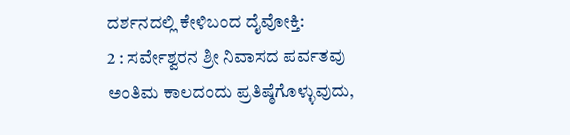ದರ್ಶನದಲ್ಲಿ ಕೇಳಿಬಂದ ದೈವೋಕ್ತಿ:
2 : ಸರ್ವೇಶ್ವರನ ಶ್ರೀ ನಿವಾಸದ ಪರ್ವತವು ಅಂತಿಮ ಕಾಲದಂದು ಪ್ರತಿಷ್ಠೆಗೊಳ್ಳುವುದು,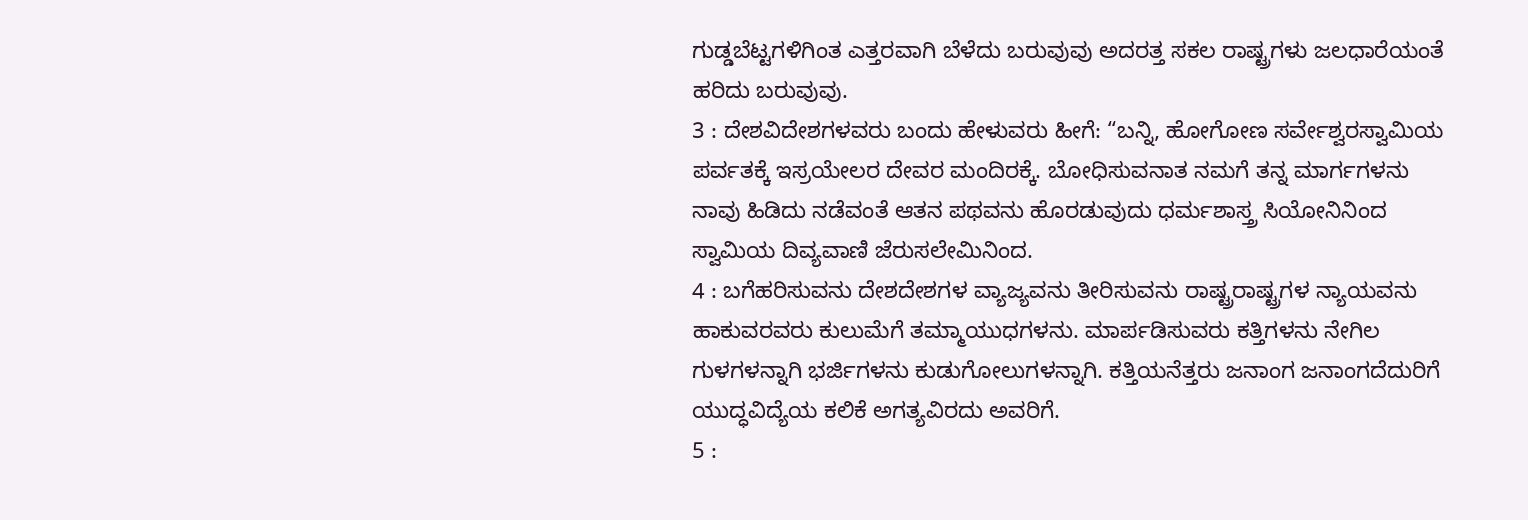ಗುಡ್ಡಬೆಟ್ಟಗಳಿಗಿಂತ ಎತ್ತರವಾಗಿ ಬೆಳೆದು ಬರುವುವು ಅದರತ್ತ ಸಕಲ ರಾಷ್ಟ್ರಗಳು ಜಲಧಾರೆಯಂತೆ ಹರಿದು ಬರುವುವು.
3 : ದೇಶವಿದೇಶಗಳವರು ಬಂದು ಹೇಳುವರು ಹೀಗೆ: “ಬನ್ನಿ, ಹೋಗೋಣ ಸರ್ವೇಶ್ವರಸ್ವಾಮಿಯ ಪರ್ವತಕ್ಕೆ ಇಸ್ರಯೇಲರ ದೇವರ ಮಂದಿರಕ್ಕೆ. ಬೋಧಿಸುವನಾತ ನಮಗೆ ತನ್ನ ಮಾರ್ಗಗಳನು ನಾವು ಹಿಡಿದು ನಡೆವಂತೆ ಆತನ ಪಥವನು ಹೊರಡುವುದು ಧರ್ಮಶಾಸ್ತ್ರ ಸಿಯೋನಿನಿಂದ ಸ್ವಾಮಿಯ ದಿವ್ಯವಾಣಿ ಜೆರುಸಲೇಮಿನಿಂದ.
4 : ಬಗೆಹರಿಸುವನು ದೇಶದೇಶಗಳ ವ್ಯಾಜ್ಯವನು ತೀರಿಸುವನು ರಾಷ್ಟ್ರರಾಷ್ಟ್ರಗಳ ನ್ಯಾಯವನು ಹಾಕುವರವರು ಕುಲುಮೆಗೆ ತಮ್ಮಾಯುಧಗಳನು. ಮಾರ್ಪಡಿಸುವರು ಕತ್ತಿಗಳನು ನೇಗಿಲ ಗುಳಗಳನ್ನಾಗಿ ಭರ್ಜಿಗಳನು ಕುಡುಗೋಲುಗಳನ್ನಾಗಿ. ಕತ್ತಿಯನೆತ್ತರು ಜನಾಂಗ ಜನಾಂಗದೆದುರಿಗೆ ಯುದ್ಧವಿದ್ಯೆಯ ಕಲಿಕೆ ಅಗತ್ಯವಿರದು ಅವರಿಗೆ.
5 :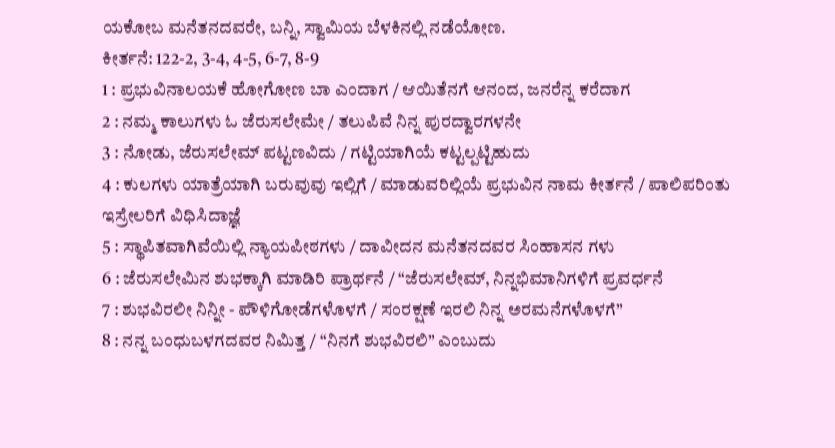ಯಕೋಬ ಮನೆತನದವರೇ, ಬನ್ನಿ, ಸ್ವಾಮಿಯ ಬೆಳಕಿನಲ್ಲಿ ನಡೆಯೋಣ.
ಕೀರ್ತನೆ: 122-2, 3-4, 4-5, 6-7, 8-9
1 : ಪ್ರಭುವಿನಾಲಯಕೆ ಹೋಗೋಣ ಬಾ ಎಂದಾಗ / ಆಯಿತೆನಗೆ ಆನಂದ, ಜನರೆನ್ನ ಕರೆದಾಗ
2 : ನಮ್ಮ ಕಾಲುಗಳು ಓ ಜೆರುಸಲೇಮೇ / ತಲುಪಿವೆ ನಿನ್ನ ಪುರದ್ವಾರಗಳನೇ
3 : ನೋಡು, ಜೆರುಸಲೇಮ್ ಪಟ್ಟಣವಿದು / ಗಟ್ಟಿಯಾಗಿಯೆ ಕಟ್ಟಲ್ಪಟ್ಟಿಹುದು
4 : ಕುಲಗಳು ಯಾತ್ರೆಯಾಗಿ ಬರುವುವು ಇಲ್ಲಿಗೆ / ಮಾಡುವರಿಲ್ಲಿಯೆ ಪ್ರಭುವಿನ ನಾಮ ಕೀರ್ತನೆ / ಪಾಲಿಪರಿಂತು ಇಸ್ರೇಲರಿಗೆ ವಿಧಿಸಿದಾಜ್ಞೆ
5 : ಸ್ಥಾಪಿತವಾಗಿವೆಯಿಲ್ಲಿ ನ್ಯಾಯಪೀಠಗಳು / ದಾವೀದನ ಮನೆತನದವರ ಸಿಂಹಾಸನ ಗಳು
6 : ಜೆರುಸಲೇಮಿನ ಶುಭಕ್ಕಾಗಿ ಮಾಡಿರಿ ಪ್ರಾರ್ಥನೆ / “ಜೆರುಸಲೇಮ್, ನಿನ್ನಭಿಮಾನಿಗಳಿಗೆ ಪ್ರವರ್ಧನೆ
7 : ಶುಭವಿರಲೀ ನಿನ್ನೀ - ಪೌಳಿಗೋಡೆಗಳೊಳಗೆ / ಸಂರಕ್ಷಣೆ ಇರಲಿ ನಿನ್ನ ಅರಮನೆಗಳೊಳಗೆ”
8 : ನನ್ನ ಬಂಧುಬಳಗದವರ ನಿಮಿತ್ತ / “ನಿನಗೆ ಶುಭವಿರಲಿ” ಎಂಬುದು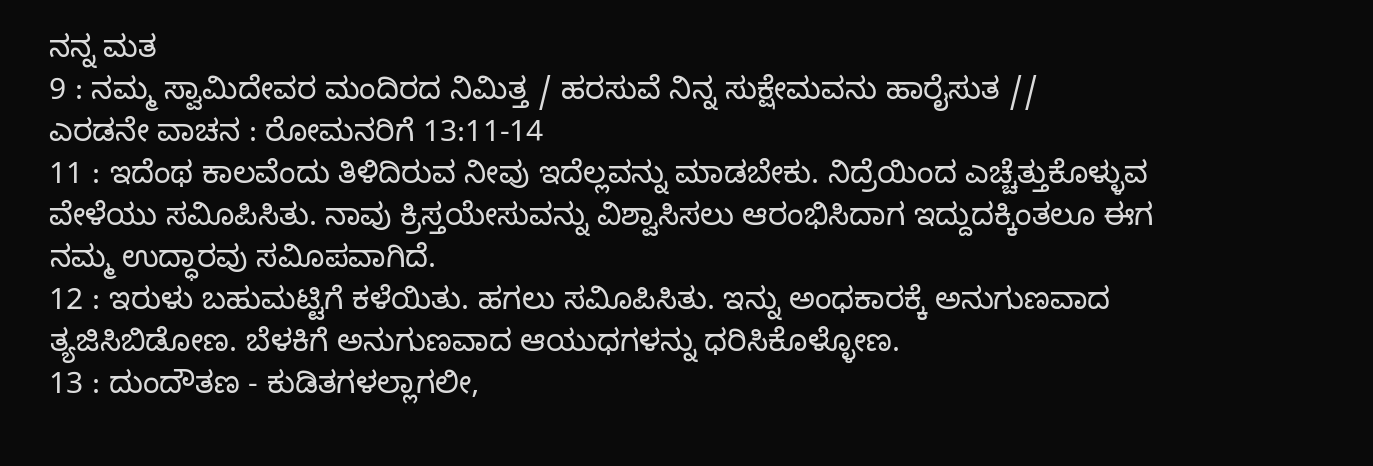ನನ್ನ ಮತ
9 : ನಮ್ಮ ಸ್ವಾಮಿದೇವರ ಮಂದಿರದ ನಿಮಿತ್ತ / ಹರಸುವೆ ನಿನ್ನ ಸುಕ್ಷೇಮವನು ಹಾರೈಸುತ //
ಎರಡನೇ ವಾಚನ : ರೋಮನರಿಗೆ 13:11-14
11 : ಇದೆಂಥ ಕಾಲವೆಂದು ತಿಳಿದಿರುವ ನೀವು ಇದೆಲ್ಲವನ್ನು ಮಾಡಬೇಕು. ನಿದ್ರೆಯಿಂದ ಎಚ್ಚೆತ್ತುಕೊಳ್ಳುವ ವೇಳೆಯು ಸವಿೂಪಿಸಿತು. ನಾವು ಕ್ರಿಸ್ತಯೇಸುವನ್ನು ವಿಶ್ವಾಸಿಸಲು ಆರಂಭಿಸಿದಾಗ ಇದ್ದುದಕ್ಕಿಂತಲೂ ಈಗ ನಮ್ಮ ಉದ್ಧಾರವು ಸವಿೂಪವಾಗಿದೆ.
12 : ಇರುಳು ಬಹುಮಟ್ಟಿಗೆ ಕಳೆಯಿತು. ಹಗಲು ಸವಿೂಪಿಸಿತು. ಇನ್ನು ಅಂಧಕಾರಕ್ಕೆ ಅನುಗುಣವಾದ ತ್ಯಜಿಸಿಬಿಡೋಣ. ಬೆಳಕಿಗೆ ಅನುಗುಣವಾದ ಆಯುಧಗಳನ್ನು ಧರಿಸಿಕೊಳ್ಳೋಣ.
13 : ದುಂದೌತಣ - ಕುಡಿತಗಳಲ್ಲಾಗಲೀ,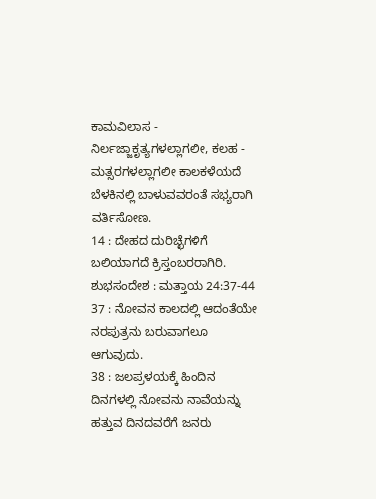ಕಾಮವಿಲಾಸ - ನಿರ್ಲಜ್ಜಾಕೃತ್ಯಗಳಲ್ಲಾಗಲೀ, ಕಲಹ - ಮತ್ಸರಗಳಲ್ಲಾಗಲೀ ಕಾಲಕಳೆಯದೆ ಬೆಳಕಿನಲ್ಲಿ ಬಾಳುವವರಂತೆ ಸಭ್ಯರಾಗಿ ವರ್ತಿಸೋಣ.
14 : ದೇಹದ ದುರಿಚ್ಛೆಗಳಿಗೆ ಬಲಿಯಾಗದೆ ಕ್ರಿಸ್ತಂಬರರಾಗಿರಿ.
ಶುಭಸಂದೇಶ : ಮತ್ತಾಯ 24:37-44
37 : ನೋವನ ಕಾಲದಲ್ಲಿ ಆದಂತೆಯೇ ನರಪುತ್ರನು ಬರುವಾಗಲೂ ಆಗುವುದು.
38 : ಜಲಪ್ರಳಯಕ್ಕೆ ಹಿಂದಿನ ದಿನಗಳಲ್ಲಿ ನೋವನು ನಾವೆಯನ್ನು ಹತ್ತುವ ದಿನದವರೆಗೆ ಜನರು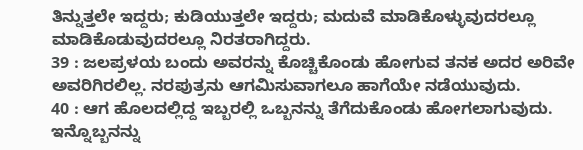ತಿನ್ನುತ್ತಲೇ ಇದ್ದರು; ಕುಡಿಯುತ್ತಲೇ ಇದ್ದರು; ಮದುವೆ ಮಾಡಿಕೊಳ್ಳುವುದರಲ್ಲೂ ಮಾಡಿಕೊಡುವುದರಲ್ಲೂ ನಿರತರಾಗಿದ್ದರು.
39 : ಜಲಪ್ರಳಯ ಬಂದು ಅವರನ್ನು ಕೊಚ್ಚಿಕೊಂಡು ಹೋಗುವ ತನಕ ಅದರ ಅರಿವೇ ಅವರಿಗಿರಲಿಲ್ಲ. ನರಪುತ್ರನು ಆಗಮಿಸುವಾಗಲೂ ಹಾಗೆಯೇ ನಡೆಯುವುದು.
40 : ಆಗ ಹೊಲದಲ್ಲಿದ್ದ ಇಬ್ಬರಲ್ಲಿ ಒಬ್ಬನನ್ನು ತೆಗೆದುಕೊಂಡು ಹೋಗಲಾಗುವುದು. ಇನ್ನೊಬ್ಬನನ್ನು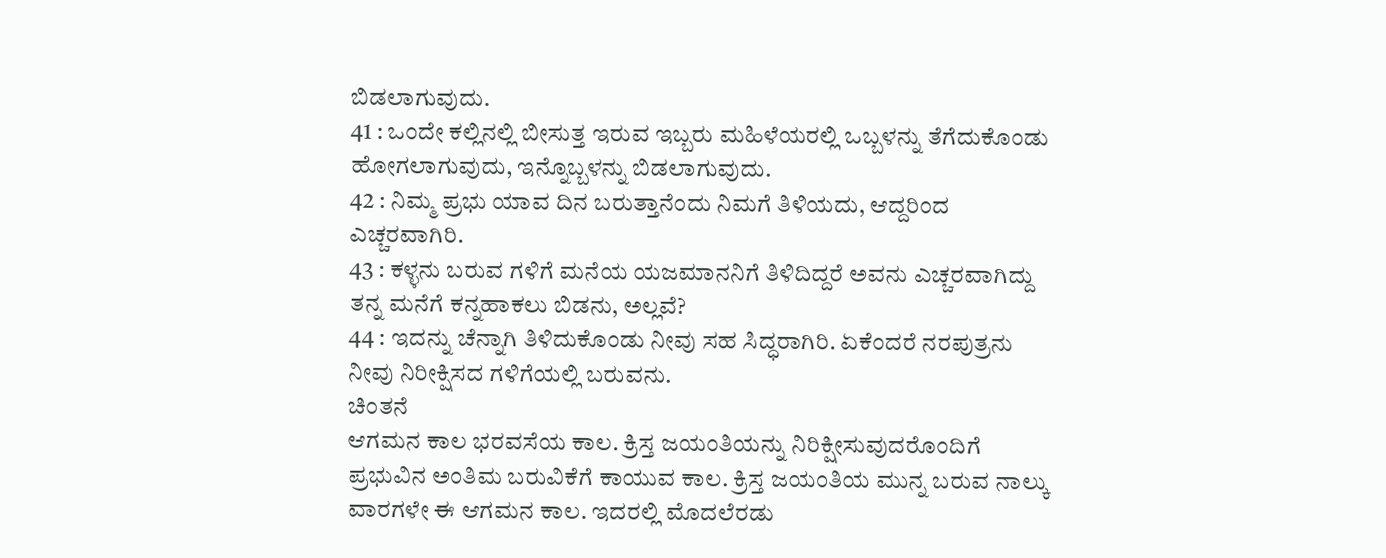ಬಿಡಲಾಗುವುದು.
41 : ಒಂದೇ ಕಲ್ಲಿನಲ್ಲಿ ಬೀಸುತ್ತ ಇರುವ ಇಬ್ಬರು ಮಹಿಳೆಯರಲ್ಲಿ ಒಬ್ಬಳನ್ನು ತೆಗೆದುಕೊಂಡು ಹೋಗಲಾಗುವುದು, ಇನ್ನೊಬ್ಬಳನ್ನು ಬಿಡಲಾಗುವುದು.
42 : ನಿಮ್ಮ ಪ್ರಭು ಯಾವ ದಿನ ಬರುತ್ತಾನೆಂದು ನಿಮಗೆ ತಿಳಿಯದು, ಆದ್ದರಿಂದ ಎಚ್ಚರವಾಗಿರಿ.
43 : ಕಳ್ಳನು ಬರುವ ಗಳಿಗೆ ಮನೆಯ ಯಜಮಾನನಿಗೆ ತಿಳಿದಿದ್ದರೆ ಅವನು ಎಚ್ಚರವಾಗಿದ್ದು ತನ್ನ ಮನೆಗೆ ಕನ್ನಹಾಕಲು ಬಿಡನು, ಅಲ್ಲವೆ?
44 : ಇದನ್ನು ಚೆನ್ನಾಗಿ ತಿಳಿದುಕೊಂಡು ನೀವು ಸಹ ಸಿದ್ಧರಾಗಿರಿ. ಏಕೆಂದರೆ ನರಪುತ್ರನು ನೀವು ನಿರೀಕ್ಷಿಸದ ಗಳಿಗೆಯಲ್ಲಿ ಬರುವನು.
ಚಿಂತನೆ
ಆಗಮನ ಕಾಲ ಭರವಸೆಯ ಕಾಲ. ಕ್ರಿಸ್ತ ಜಯಂತಿಯನ್ನು ನಿರಿಕ್ಷೀಸುವುದರೊಂದಿಗೆ ಪ್ರಭುವಿನ ಅಂತಿಮ ಬರುವಿಕೆಗೆ ಕಾಯುವ ಕಾಲ. ಕ್ರಿಸ್ತ ಜಯಂತಿಯ ಮುನ್ನ ಬರುವ ನಾಲ್ಕು ವಾರಗಳೇ ಈ ಆಗಮನ ಕಾಲ. ಇದರಲ್ಲಿ ಮೊದಲೆರಡು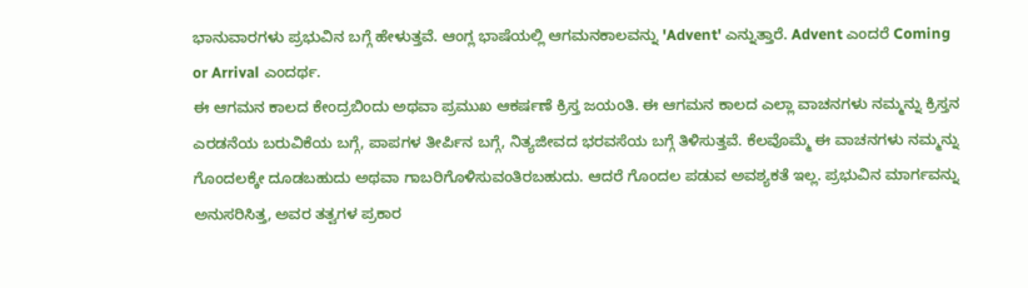ಭಾನುವಾರಗಳು ಪ್ರಭುವಿನ ಬಗ್ಗೆ ಹೇಳುತ್ತವೆ. ಆಂಗ್ಲ ಭಾಷೆಯಲ್ಲಿ ಆಗಮನಕಾಲವನ್ನು 'Advent' ಎನ್ನುತ್ತಾರೆ. Advent ಎಂದರೆ Coming or Arrival ಎಂದರ್ಥ.
ಈ ಆಗಮನ ಕಾಲದ ಕೇಂದ್ರಬಿಂದು ಅಥವಾ ಪ್ರಮುಖ ಆಕರ್ಷಣೆ ಕ್ರಿಸ್ತ ಜಯಂತಿ. ಈ ಆಗಮನ ಕಾಲದ ಎಲ್ಲಾ ವಾಚನಗಳು ನಮ್ಮನ್ನು ಕ್ರಿಸ್ತನ ಎರಡನೆಯ ಬರುವಿಕೆಯ ಬಗ್ಗೆ, ಪಾಪಗಳ ತೀರ್ಪಿನ ಬಗ್ಗೆ, ನಿತ್ಯಜೀವದ ಭರವಸೆಯ ಬಗ್ಗೆ ತಿಳಿಸುತ್ತವೆ. ಕೆಲವೊಮ್ಮೆ ಈ ವಾಚನಗಳು ನಮ್ಮನ್ನು ಗೊಂದಲಕ್ಕೇ ದೂಡಬಹುದು ಅಥವಾ ಗಾಬರಿಗೊಳಿಸುವಂತಿರಬಹುದು. ಆದರೆ ಗೊಂದಲ ಪಡುವ ಅವಶ್ಯಕತೆ ಇಲ್ಲ. ಪ್ರಭುವಿನ ಮಾರ್ಗವನ್ನು ಅನುಸರಿಸಿತ್ತ, ಅವರ ತತ್ವಗಳ ಪ್ರಕಾರ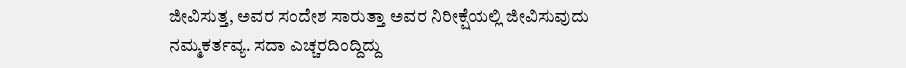ಜೀವಿಸುತ್ತ, ಅವರ ಸಂದೇಶ ಸಾರುತ್ತಾ ಅವರ ನಿರೀಕ್ಷೆಯಲ್ಲಿ ಜೀವಿಸುವುದು ನಮ್ಮಕರ್ತವ್ಯ. ಸದಾ ಎಚ್ಚರದಿಂದ್ದಿದ್ದು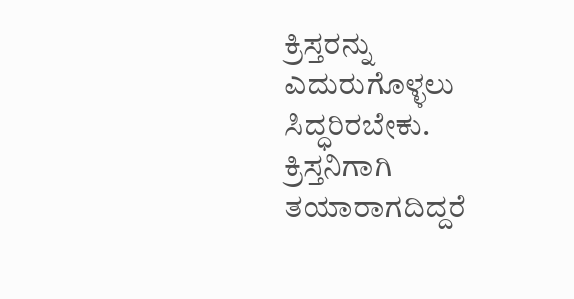ಕ್ರಿಸ್ತರನ್ನು ಎದುರುಗೊಳ್ಳಲು ಸಿದ್ಧರಿರಬೇಕು. ಕ್ರಿಸ್ತನಿಗಾಗಿ ತಯಾರಾಗದಿದ್ದರೆ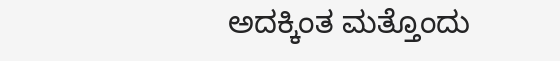ಅದಕ್ಕಿಂತ ಮತ್ತೊಂದು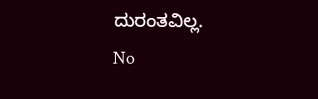ದುರಂತವಿಲ್ಲ.
No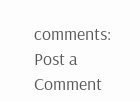comments:
Post a Comment